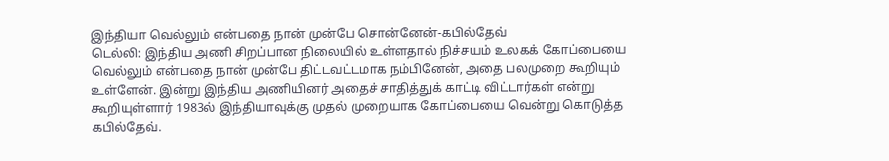இந்தியா வெல்லும் என்பதை நான் முன்பே சொன்னேன்-கபில்தேவ்
டெல்லி: இந்திய அணி சிறப்பான நிலையில் உள்ளதால் நிச்சயம் உலகக் கோப்பையை வெல்லும் என்பதை நான் முன்பே திட்டவட்டமாக நம்பினேன், அதை பலமுறை கூறியும் உள்ளேன். இன்று இந்திய அணியினர் அதைச் சாதித்துக் காட்டி விட்டார்கள் என்று கூறியுள்ளார் 1983ல் இந்தியாவுக்கு முதல் முறையாக கோப்பையை வென்று கொடுத்த கபில்தேவ்.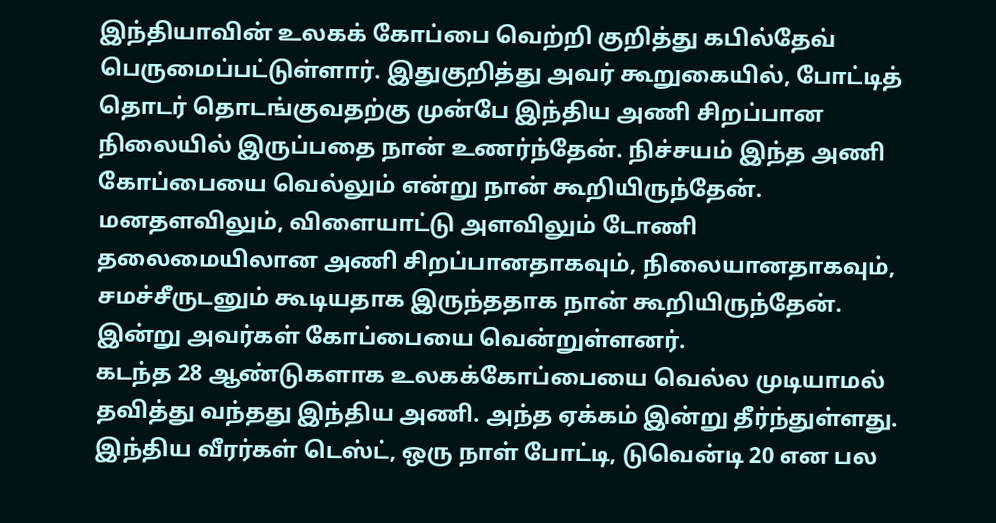இந்தியாவின் உலகக் கோப்பை வெற்றி குறித்து கபில்தேவ் பெருமைப்பட்டுள்ளார். இதுகுறித்து அவர் கூறுகையில், போட்டித் தொடர் தொடங்குவதற்கு முன்பே இந்திய அணி சிறப்பான நிலையில் இருப்பதை நான் உணர்ந்தேன். நிச்சயம் இந்த அணி கோப்பையை வெல்லும் என்று நான் கூறியிருந்தேன்.
மனதளவிலும், விளையாட்டு அளவிலும் டோணி தலைமையிலான அணி சிறப்பானதாகவும், நிலையானதாகவும், சமச்சீருடனும் கூடியதாக இருந்ததாக நான் கூறியிருந்தேன். இன்று அவர்கள் கோப்பையை வென்றுள்ளனர்.
கடந்த 28 ஆண்டுகளாக உலகக்கோப்பையை வெல்ல முடியாமல் தவித்து வந்தது இந்திய அணி. அந்த ஏக்கம் இன்று தீர்ந்துள்ளது.
இந்திய வீரர்கள் டெஸ்ட், ஒரு நாள் போட்டி, டுவென்டி 20 என பல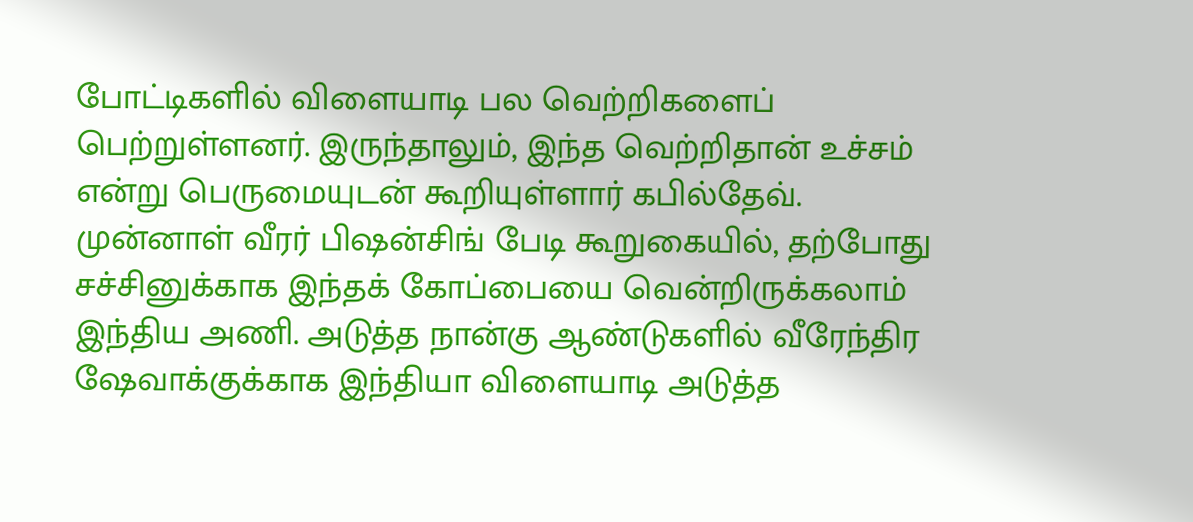போட்டிகளில் விளையாடி பல வெற்றிகளைப் பெற்றுள்ளனர். இருந்தாலும், இந்த வெற்றிதான் உச்சம் என்று பெருமையுடன் கூறியுள்ளார் கபில்தேவ்.
முன்னாள் வீரர் பிஷன்சிங் பேடி கூறுகையில், தற்போது சச்சினுக்காக இந்தக் கோப்பையை வென்றிருக்கலாம் இந்திய அணி. அடுத்த நான்கு ஆண்டுகளில் வீரேந்திர ஷேவாக்குக்காக இந்தியா விளையாடி அடுத்த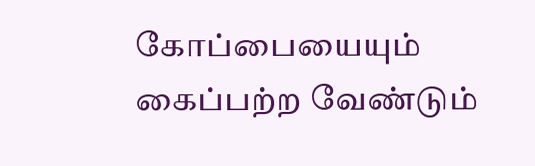கோப்பையையும் கைப்பற்ற வேண்டும்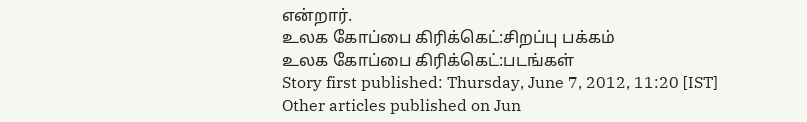என்றார்.
உலக கோப்பை கிரிக்கெட்:சிறப்பு பக்கம்
உலக கோப்பை கிரிக்கெட்:படங்கள்
Story first published: Thursday, June 7, 2012, 11:20 [IST]
Other articles published on Jun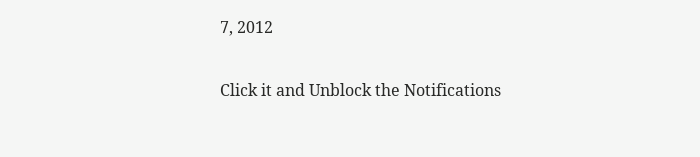7, 2012


Click it and Unblock the Notifications